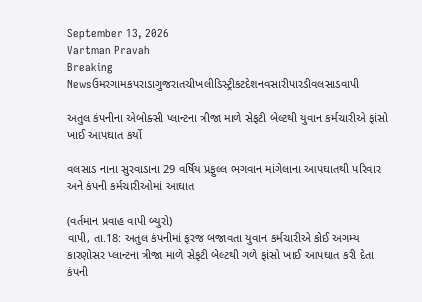September 13, 2026
Vartman Pravah
Breaking Newsઉમરગામકપરાડાગુજરાતચીખલીડિસ્ટ્રીકટદેશનવસારીપારડીવલસાડવાપી

અતુલ કંપનીના એબોક્‍સી પ્‍લાન્‍ટના ત્રીજા માળે સેફટી બેલ્‍ટથી યુવાન કર્મચારીએ ફાંસો ખાઈ આપઘાત કર્યો

વલસાડ નાના સુરવાડાના 29 વર્ષિય પ્રફુલ્લ ભગવાન માંગેલાના આપઘાતથી પરિવાર અને કંપની કર્મચારીઓમાં આઘાત

(વર્તમાન પ્રવાહ વાપી બ્‍યુરો)
વાપી, તા.18: અતુલ કંપનીમાં ફરજ બજાવતા યુવાન કર્મચારીએ કોઈ અગમ્‍ય કારણોસર પ્‍લાન્‍ટના ત્રીજા માળે સેફટી બેલ્‍ટથી ગળે ફાંસો ખાઈ આપઘાત કરી દેતા કંપની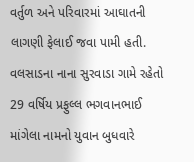વર્તુળ અને પરિવારમાં આઘાતની લાગણી ફેલાઈ જવા પામી હતી.
વલસાડના નાના સુરવાડા ગામે રહેતો 29 વર્ષિય પ્રફુલ્લ ભગવાનભાઈ માંગેલા નામનો યુવાન બુધવારે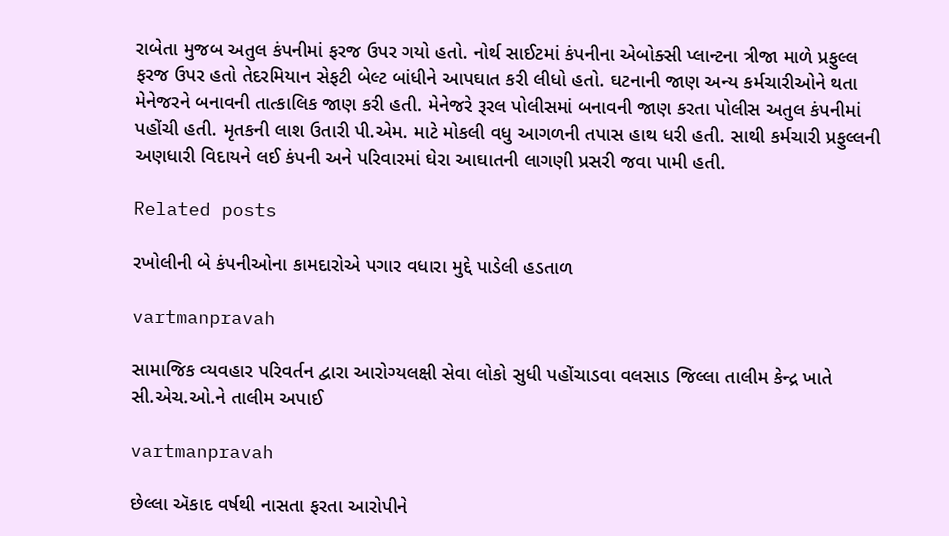રાબેતા મુજબ અતુલ કંપનીમાં ફરજ ઉપર ગયો હતો. નોર્થ સાઈટમાં કંપનીના એબોક્‍સી પ્‍લાન્‍ટના ત્રીજા માળે પ્રફુલ્લ ફરજ ઉપર હતો તેદરમિયાન સેફટી બેલ્‍ટ બાંધીને આપઘાત કરી લીધો હતો. ઘટનાની જાણ અન્‍ય કર્મચારીઓને થતા મેનેજરને બનાવની તાત્‍કાલિક જાણ કરી હતી. મેનેજરે રૂરલ પોલીસમાં બનાવની જાણ કરતા પોલીસ અતુલ કંપનીમાં પહોંચી હતી. મૃતકની લાશ ઉતારી પી.એમ. માટે મોકલી વધુ આગળની તપાસ હાથ ધરી હતી. સાથી કર્મચારી પ્રફુલ્લની અણધારી વિદાયને લઈ કંપની અને પરિવારમાં ઘેરા આઘાતની લાગણી પ્રસરી જવા પામી હતી.

Related posts

રખોલીની બે કંપનીઓના કામદારોએ પગાર વધારા મુદ્દે પાડેલી હડતાળ

vartmanpravah

સામાજિક વ્‍યવહાર પરિવર્તન દ્વારા આરોગ્‍યલક્ષી સેવા લોકો સુધી પહોંચાડવા વલસાડ જિલ્લા તાલીમ કેન્‍દ્ર ખાતે સી.એચ.ઓ.ને તાલીમ અપાઈ

vartmanpravah

છેલ્લા ઍકાદ વર્ષથી નાસતા ફરતા આરોપીને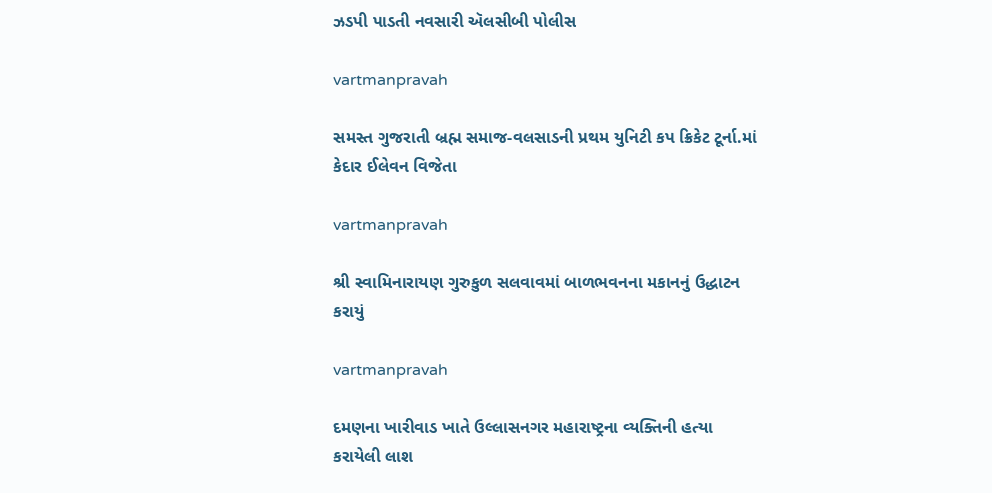ઝડપી પાડતી નવસારી ઍલસીબી પોલીસ

vartmanpravah

સમસ્‍ત ગુજરાતી બ્રહ્મ સમાજ-વલસાડની પ્રથમ યુનિટી કપ ક્રિકેટ ટૂર્ના.માં કેદાર ઈલેવન વિજેતા

vartmanpravah

શ્રી સ્‍વામિનારાયણ ગુરુકુળ સલવાવમાં બાળભવનના મકાનનું ઉદ્ધાટન કરાયું

vartmanpravah

દમણના ખારીવાડ ખાતે ઉલ્લાસનગર મહારાષ્‍ટ્રના વ્‍યક્‍તિની હત્‍યા કરાયેલી લાશ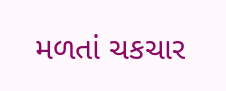મળતાં ચકચાર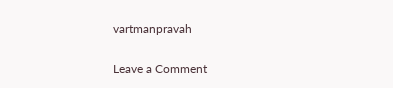vartmanpravah

Leave a Comment